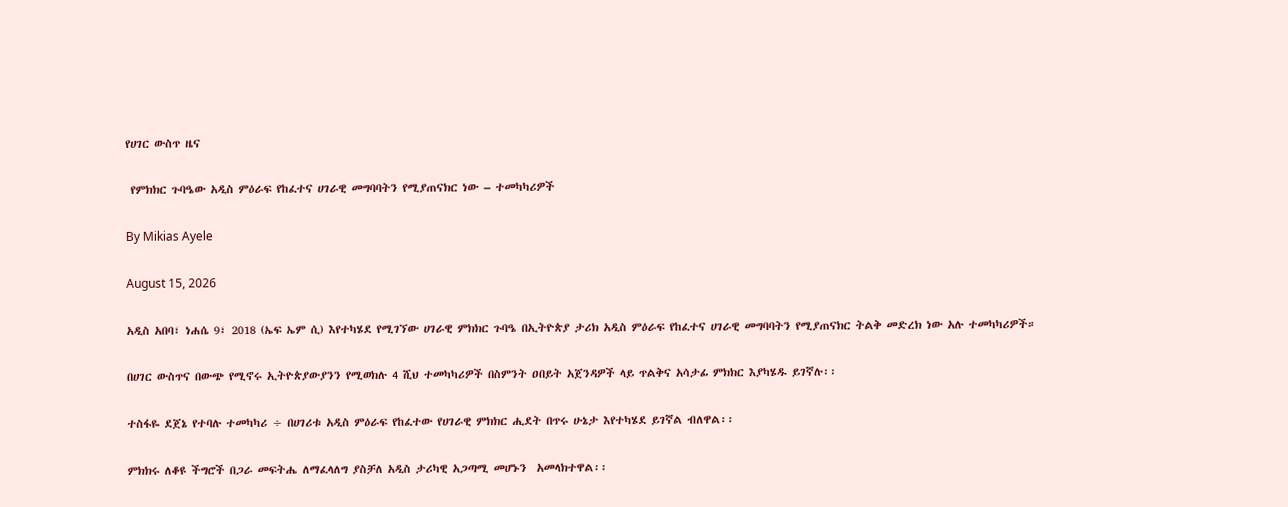የሀገር ውስጥ ዜና

 የምክክር ጉባዔው አዲስ ምዕራፍ የከፈተና ሀገራዊ መግባባትን የሚያጠናክር ነው – ተመካካሪዎች

By Mikias Ayele

August 15, 2026

አዲስ አበባ፣ ነሐሴ 9፣ 2018 (ኤፍ ኤም ሲ) እየተካሄደ የሚገኘው ሀገራዊ ምክክር ጉባዔ በኢትዮጵያ ታሪክ አዲስ ምዕራፍ የከፈተና ሀገራዊ መግባባትን የሚያጠናክር ትልቅ መድረክ ነው አሉ ተመካካሪዎች።

በሀገር ውስጥና በውጭ የሚኖሩ ኢትዮጵያውያንን የሚወክሉ 4 ሺህ ተመካካሪዎች በስምንት ዐበይት አጀንዳዎች ላይ ጥልቅና አሳታፊ ምክክር እያካሄዱ ይገኛሉ፡፡

ተስፋዬ ደጀኔ የተባሉ ተመካካሪ ÷ በሀገሪቱ አዲስ ምዕራፍ የከፈተው የሀገራዊ ምክክር ሒደት በጥሩ ሁኔታ እየተካሄደ ይገኛል ብለዋል፡፡

ምክክሩ ለቆዩ ችግሮች በጋራ መፍትሔ ለማፈላለግ ያስቻለ አዲስ ታሪካዊ አጋጣሚ መሆኑን  አመላክተዋል፡፡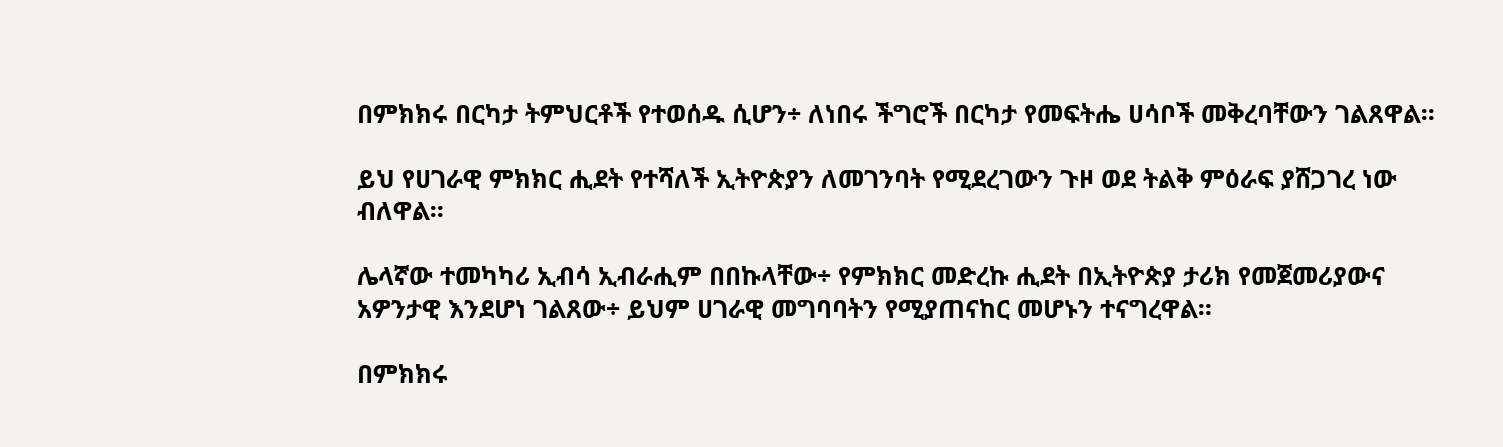በምክክሩ በርካታ ትምህርቶች የተወሰዱ ሲሆን÷ ለነበሩ ችግሮች በርካታ የመፍትሔ ሀሳቦች መቅረባቸውን ገልጸዋል፡፡

ይህ የሀገራዊ ምክክር ሒደት የተሻለች ኢትዮጵያን ለመገንባት የሚደረገውን ጉዞ ወደ ትልቅ ምዕራፍ ያሸጋገረ ነው ብለዋል፡፡

ሌላኛው ተመካካሪ ኢብሳ ኢብራሒም በበኩላቸው÷ የምክክር መድረኩ ሒደት በኢትዮጵያ ታሪክ የመጀመሪያውና አዎንታዊ እንደሆነ ገልጸው÷ ይህም ሀገራዊ መግባባትን የሚያጠናከር መሆኑን ተናግረዋል።

በምክክሩ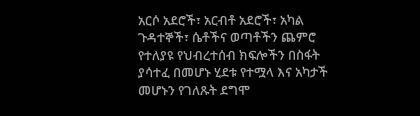አርሶ አደሮች፣ አርብቶ አደሮች፣ አካል ጉዳተኞች፣ ሴቶችና ወጣቶችን ጨምሮ የተለያዩ የህብረተሰብ ክፍሎችን በስፋት ያሳተፈ በመሆኑ ሂደቱ የተሟላ እና አካታች መሆኑን የገለጹት ደግሞ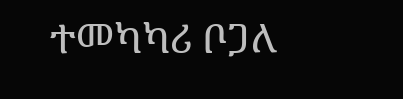ተመካካሪ ቦጋለ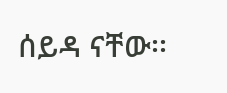ሰይዳ ናቸው፡፡